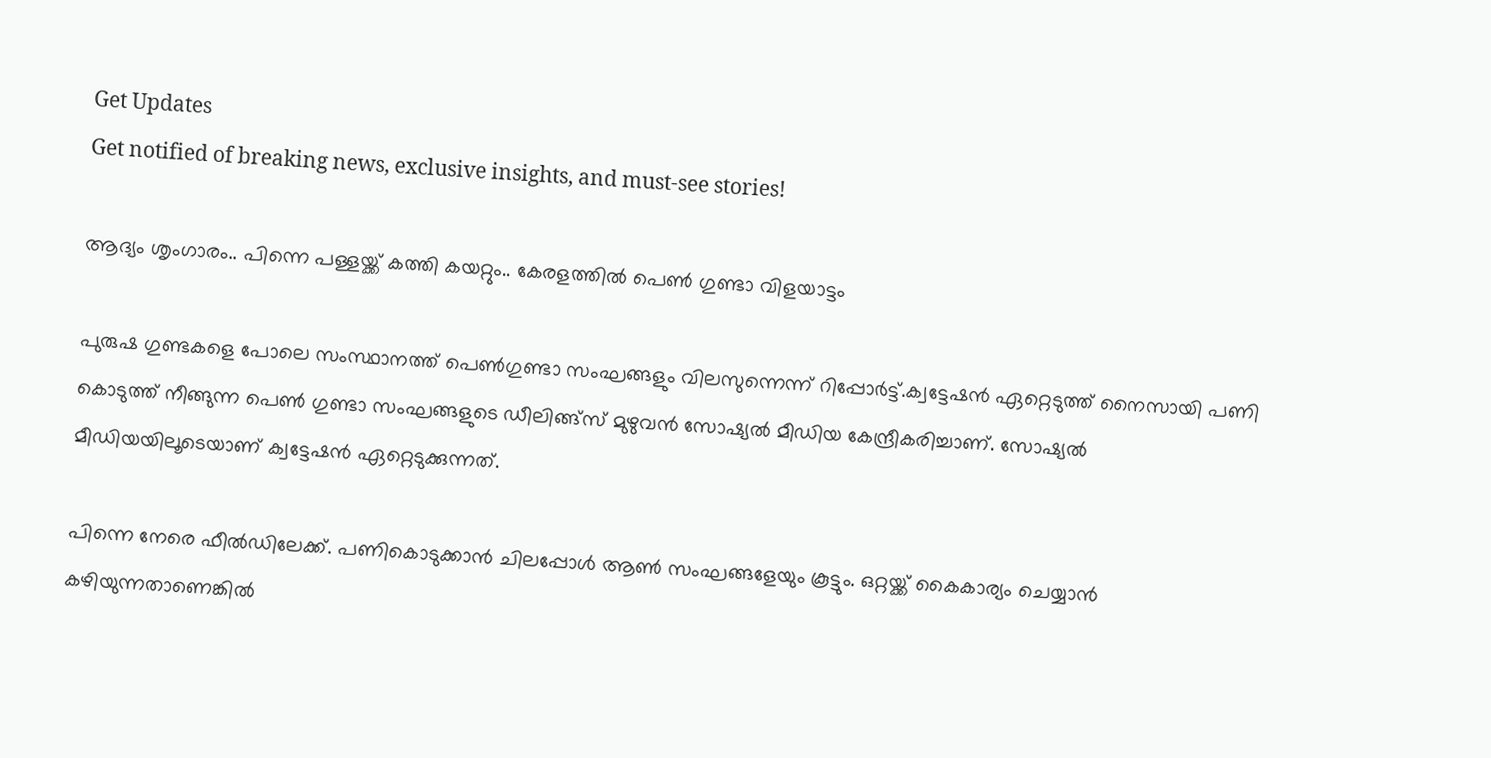Get Updates
Get notified of breaking news, exclusive insights, and must-see stories!

ആദ്യം ശൃംഗാരം.. പിന്നെ പള്ളയ്ക്ക് കത്തി കയറ്റും.. കേരളത്തില്‍ പെണ്‍ ഗുണ്ടാ വിളയാട്ടം

പുരുഷ ഗുണ്ടകളെ പോലെ സംസ്ഥാനത്ത് പെണ്‍ഗുണ്ടാ സംഘങ്ങളും വിലസുന്നെന്ന് റിപ്പോര്‍ട്ട്.ക്വട്ടേഷന്‍ ഏറ്റെടുത്ത് നൈസായി പണി കൊടുത്ത് നീങ്ങുന്ന പെണ്‍ ഗുണ്ടാ സംഘങ്ങളുടെ ഡീലിങ്ങ്സ് മുഴുവന്‍ സോഷ്യല്‍ മീഡിയ കേന്ദ്രീകരിച്ചാണ്. സോഷ്യല്‍ മീഡിയയിലൂടെയാണ് ക്വട്ടേഷന്‍ ഏറ്റെടുക്കുന്നത്.

പിന്നെ നേരെ ഫീല്‍ഡിലേക്ക്. പണികൊടുക്കാന്‍ ചിലപ്പോള്‍ ആണ്‍ സംഘങ്ങളേയും കൂട്ടും. ഒറ്റയ്ക്ക് കൈകാര്യം ചെയ്യാന്‍ കഴിയുന്നതാണെങ്കില്‍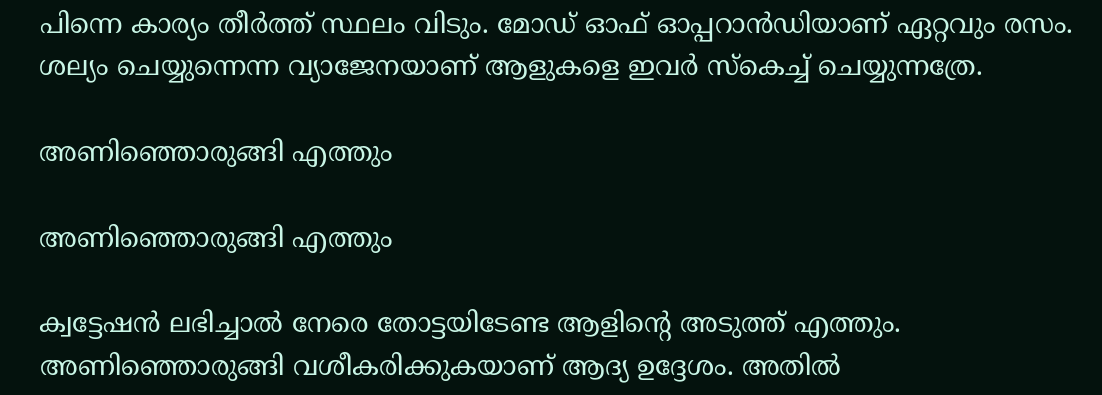പിന്നെ കാര്യം തീര്‍ത്ത് സ്ഥലം വിടും. മോഡ് ഓഫ് ഓപ്പറാന്‍ഡിയാണ് ഏറ്റവും രസം. ശല്യം ചെയ്യുന്നെന്ന വ്യാജേനയാണ് ആളുകളെ ഇവര്‍ സ്കെച്ച് ചെയ്യുന്നത്രേ.

അണിഞ്ഞൊരുങ്ങി എത്തും

അണിഞ്ഞൊരുങ്ങി എത്തും

ക്വട്ടേഷന്‍ ലഭിച്ചാല്‍ നേരെ തോട്ടയിടേണ്ട ആളിന്‍റെ അടുത്ത് എത്തും. അണിഞ്ഞൊരുങ്ങി വശീകരിക്കുകയാണ് ആദ്യ ഉദ്ദേശം. അതില്‍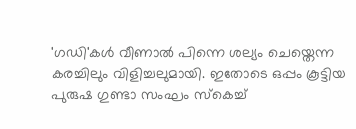'ഗഡി'കള്‍ വീണാല്‍ പിന്നെ ശല്യം ചെയ്തെന്ന കരച്ചിലും വിളിച്ചലുമായി. ഇതോടെ ഒപ്പം കൂട്ടിയ പുരുഷ ഗുണ്ടാ സംഘം സ്കെച്ച്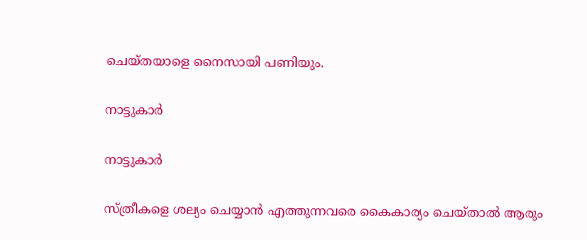ചെയ്തയാളെ നൈസായി പണിയും.

നാട്ടുകാര്‍

നാട്ടുകാര്‍

സ്ത്രീകളെ ശല്യം ചെയ്യാന്‍ എത്തുന്നവരെ കൈകാര്യം ചെയ്താല്‍ ആരും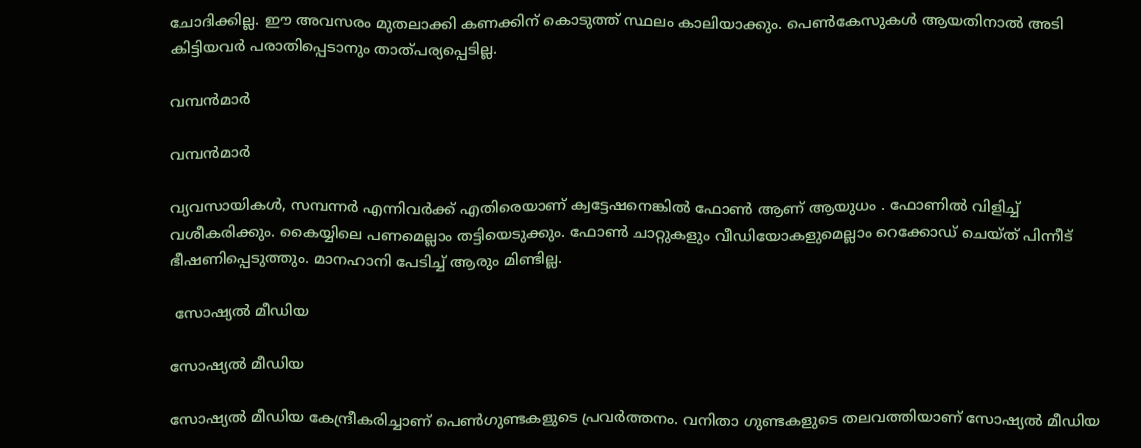ചോദിക്കില്ല. ഈ അവസരം മുതലാക്കി കണക്കിന് കൊടുത്ത് സ്ഥലം കാലിയാക്കും. പെണ്‍കേസുകള്‍ ആയതിനാല്‍ അടി കിട്ടിയവര്‍ പരാതിപ്പെടാനും താത്പര്യപ്പെടില്ല.

വമ്പന്‍മാര്‍

വമ്പന്‍മാര്‍

വ്യവസായികള്‍, സമ്പന്നര്‍ എന്നിവര്‍ക്ക് എതിരെയാണ് ക്വട്ടേഷനെങ്കില്‍ ഫോണ്‍ ആണ് ആയുധം . ഫോണില്‍ വിളിച്ച് വശീകരിക്കും. കൈയ്യിലെ പണമെല്ലാം തട്ടിയെടുക്കും. ഫോണ്‍ ചാറ്റുകളും വീഡിയോകളുമെല്ലാം റെക്കോഡ് ചെയ്ത് പിന്നീട് ഭീഷണിപ്പെടുത്തും. മാനഹാനി പേടിച്ച് ആരും മിണ്ടില്ല.

 സോഷ്യല്‍ മീഡിയ

സോഷ്യല്‍ മീഡിയ

സോഷ്യല്‍ മീഡിയ കേന്ദ്രീകരിച്ചാണ് പെണ്‍ഗുണ്ടകളുടെ പ്രവര്‍ത്തനം. വനിതാ ഗുണ്ടകളുടെ തലവത്തിയാണ് സോഷ്യല്‍ മീഡിയ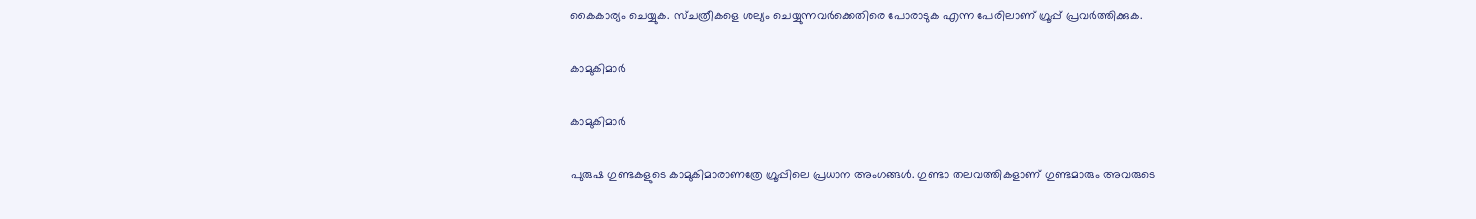കൈകാര്യം ചെയ്യുക. സ്ചത്രീകളെ ശല്യം ചെയ്യുന്നവര്‍ക്കെതിരെ പോരാടുക എന്ന പേരിലാണ് ഗ്രൂപ്പ് പ്രവര്‍ത്തിക്കുക.

കാമുകിമാര്‍

കാമുകിമാര്‍

പുരുഷ ഗുണ്ടകളുടെ കാമുകിമാരാണത്രേ ഗ്രൂപ്പിലെ പ്രധാന അംഗങ്ങള്‍. ഗുണ്ടാ തലവത്തികളാണ് ഗുണ്ടമാരും അവരുടെ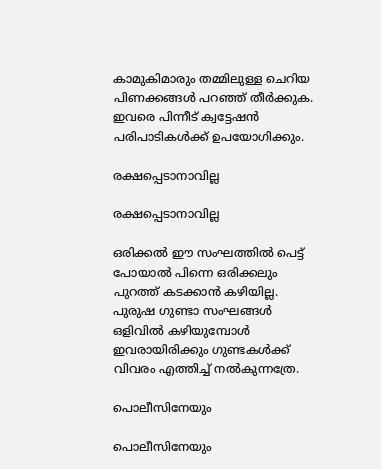കാമുകിമാരും തമ്മിലുള്ള ചെറിയ പിണക്കങ്ങള്‍ പറഞ്ഞ് തീര്‍ക്കുക. ഇവരെ പിന്നീട് ക്വട്ടേഷന്‍ പരിപാടികള്‍ക്ക് ഉപയോഗിക്കും.

രക്ഷപ്പെടാനാവില്ല

രക്ഷപ്പെടാനാവില്ല

ഒരിക്കല്‍ ഈ സംഘത്തില്‍ പെട്ട് പോയാല്‍ പിന്നെ ഒരിക്കലും പുറത്ത് കടക്കാന്‍ കഴിയില്ല. പുരുഷ ഗുണ്ടാ സംഘങ്ങള്‍ ഒളിവില്‍ കഴിയുമ്പോള്‍ ഇവരായിരിക്കും ഗുണ്ടകള്‍ക്ക് വിവരം എത്തിച്ച് നല്‍കുന്നത്രേ.

പൊലീസിനേയും

പൊലീസിനേയും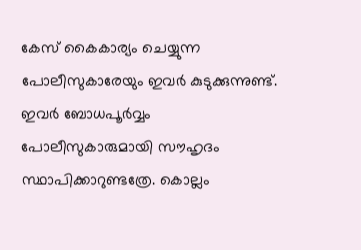കേസ് കൈകാര്യം ചെയ്യുന്ന പോലീസുകാരേയും ഇവര്‍ കുടുക്കുന്നുണ്ട്. ഇവര്‍ ബോധപൂര്‍വ്വം പോലീസുകാരുമായി സൗഹൃദം സ്ഥാപിക്കാറുണ്ടത്രേ. കൊല്ലം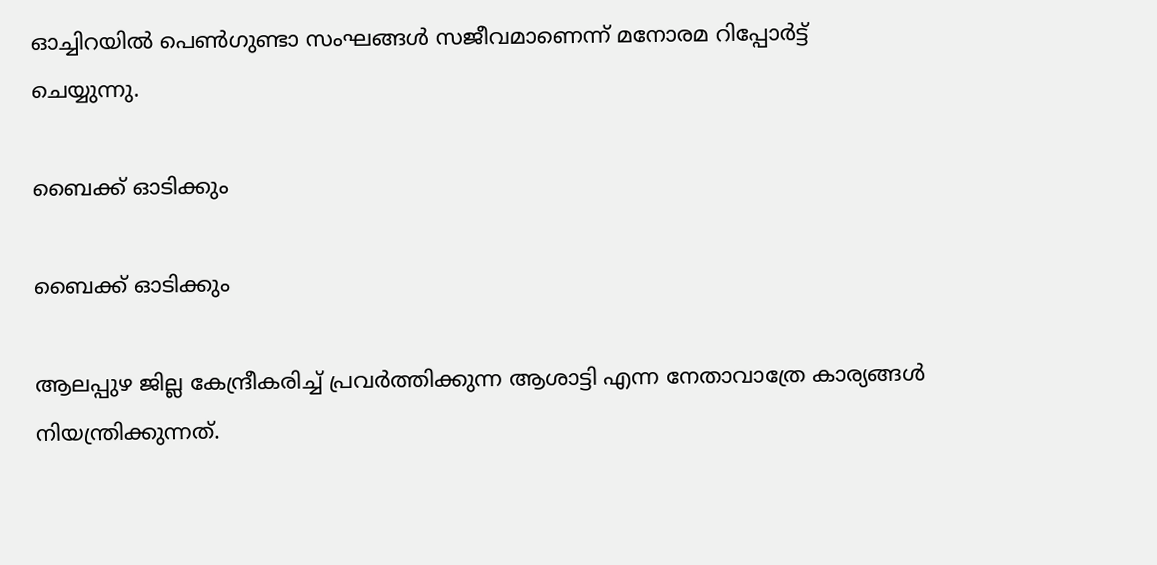ഓച്ചിറയില്‍ പെണ്‍ഗുണ്ടാ സംഘങ്ങള്‍ സജീവമാണെന്ന് മനോരമ റിപ്പോര്‍ട്ട് ചെയ്യുന്നു.

ബൈക്ക് ഓടിക്കും

ബൈക്ക് ഓടിക്കും

ആലപ്പുഴ ജില്ല കേന്ദ്രീകരിച്ച് പ്രവര്‍ത്തിക്കുന്ന ആശാട്ടി എന്ന നേതാവാത്രേ കാര്യങ്ങള്‍ നിയന്ത്രിക്കുന്നത്.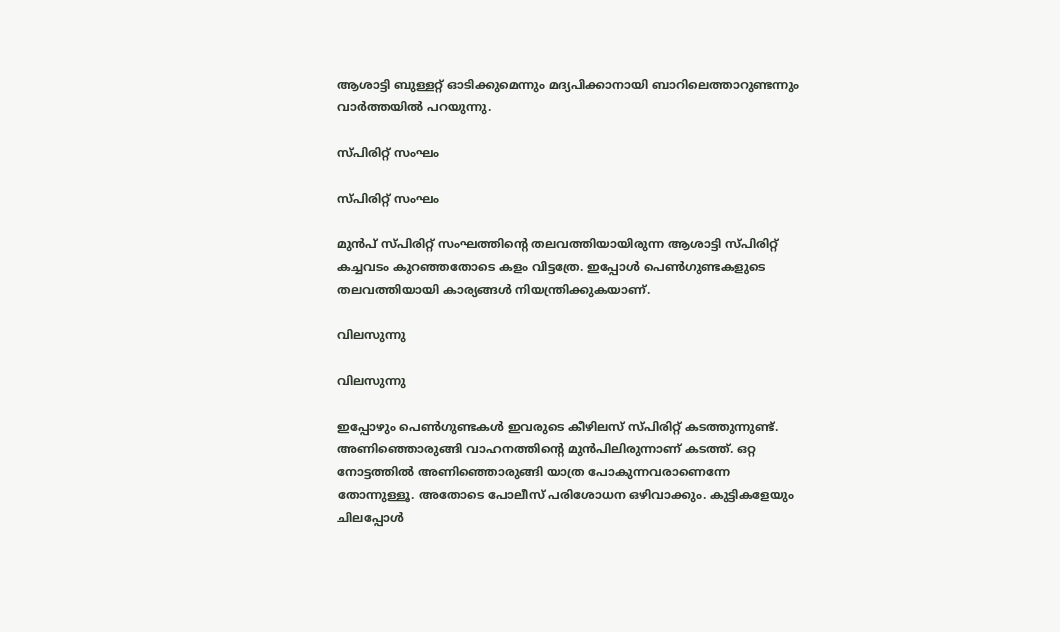ആശാട്ടി ബുള്ളറ്റ് ഓടിക്കുമെന്നും മദ്യപിക്കാനായി ബാറിലെത്താറുണ്ടന്നും വാര്‍ത്തയില്‍ പറയുന്നു.

സ്പിരിറ്റ് സംഘം

സ്പിരിറ്റ് സംഘം

മുന്‍പ് സ്പിരിറ്റ് സംഘത്തിന്‍റെ തലവത്തിയായിരുന്ന ആശാട്ടി സ്പിരിറ്റ് കച്ചവടം കുറ‍ഞ്ഞതോടെ കളം വിട്ടത്രേ. ഇപ്പോള്‍ പെണ്‍ഗുണ്ടകളുടെ തലവത്തിയായി കാര്യങ്ങള്‍ നിയന്ത്രിക്കുകയാണ്.

വിലസുന്നു

വിലസുന്നു

ഇപ്പോഴും പെണ്‍ഗുണ്ടകള്‍ ഇവരുടെ കീഴിലസ്‍ സ്പിരിറ്റ് കടത്തുന്നുണ്ട്. അണിഞ്ഞൊരുങ്ങി വാഹനത്തിന്‍റെ മുന്‍പിലിരുന്നാണ് കടത്ത്. ഒറ്റ നോട്ടത്തില്‍ അണിഞ്ഞൊരുങ്ങി യാത്ര പോകുന്നവരാണെന്നേ തോന്നുള്ളൂ. അതോടെ പോലീസ് പരിശോധന ഒഴിവാക്കും. കുട്ടികളേയും ചിലപ്പോള്‍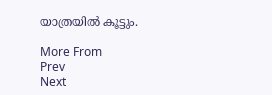യാത്രയില്‍ കൂട്ടും.

More From
Prev
Next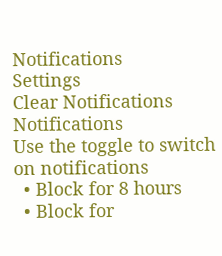Notifications
Settings
Clear Notifications
Notifications
Use the toggle to switch on notifications
  • Block for 8 hours
  • Block for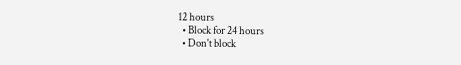12 hours
  • Block for 24 hours
  • Don't block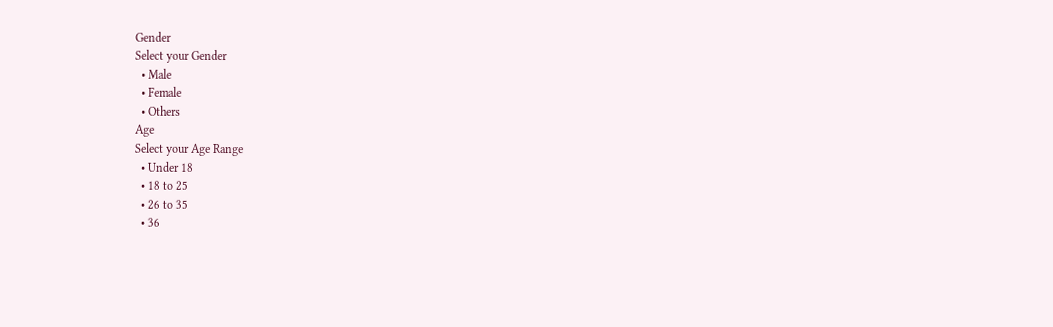Gender
Select your Gender
  • Male
  • Female
  • Others
Age
Select your Age Range
  • Under 18
  • 18 to 25
  • 26 to 35
  • 36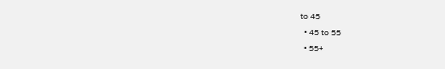to 45
  • 45 to 55
  • 55+